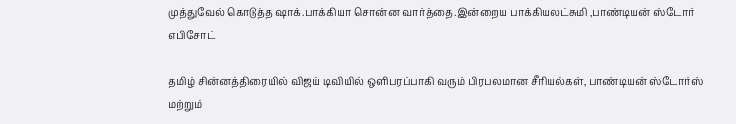முத்துவேல் கொடுத்த ஷாக்.பாக்கியா சொன்ன வார்த்தை.இன்றைய பாக்கியலட்சுமி ,பாண்டியன் ஸ்டோர் எபிசோட்

தமிழ் சின்னத்திரையில் விஜய் டிவியில் ஒளிபரப்பாகி வரும் பிரபலமான சீரியல்கள், பாண்டியன் ஸ்டோர்ஸ் மற்றும்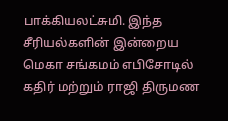பாக்கியலட்சுமி. இந்த சீரியல்களின் இன்றைய மெகா சங்கமம் எபிசோடில் கதிர் மற்றும் ராஜி திருமண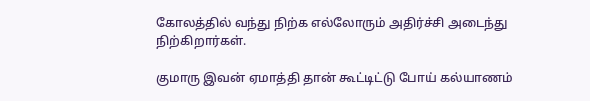கோலத்தில் வந்து நிற்க எல்லோரும் அதிர்ச்சி அடைந்து நிற்கிறார்கள்.

குமாரு இவன் ஏமாத்தி தான் கூட்டிட்டு போய் கல்யாணம்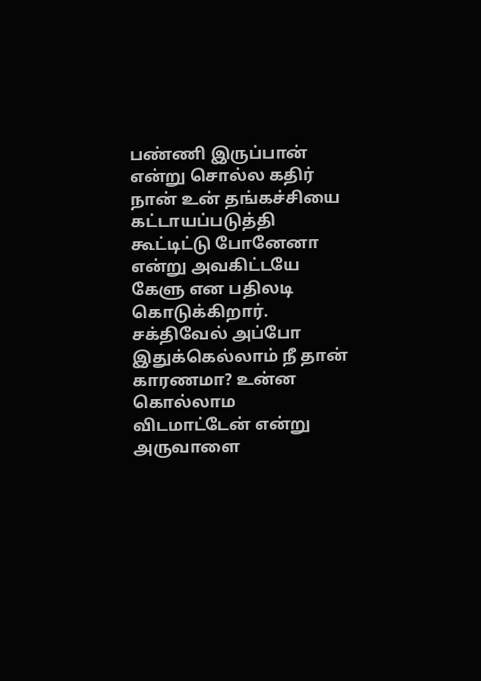பண்ணி இருப்பான் என்று சொல்ல கதிர் நான் உன் தங்கச்சியை கட்டாயப்படுத்தி கூட்டிட்டு போனேனா என்று அவகிட்டயே கேளு என பதிலடி கொடுக்கிறார். சக்திவேல் அப்போ இதுக்கெல்லாம் நீ தான் காரணமா? உன்ன கொல்லாம விடமாட்டேன் என்று அருவாளை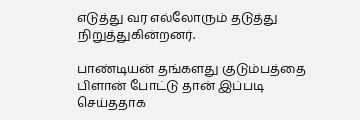எடுத்து வர எல்லோரும் தடுத்து நிறுத்துகின்றனர்.

பாண்டியன் தங்களது குடும்பத்தை பிளான் போட்டு தான் இப்படி செய்ததாக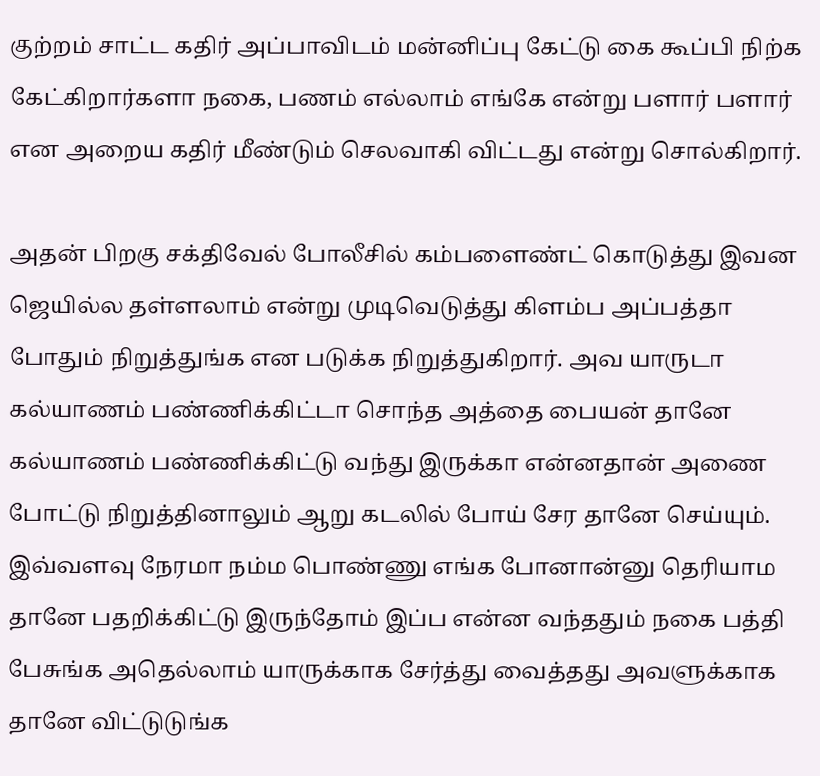குற்றம் சாட்ட கதிர் அப்பாவிடம் மன்னிப்பு கேட்டு கை கூப்பி நிற்க கேட்கிறார்களா நகை, பணம் எல்லாம் எங்கே என்று பளார் பளார் என அறைய கதிர் மீண்டும் செலவாகி விட்டது என்று சொல்கிறார்.

அதன் பிறகு சக்திவேல் போலீசில் கம்பளைண்ட் கொடுத்து இவன ஜெயில்ல தள்ளலாம் என்று முடிவெடுத்து கிளம்ப அப்பத்தா போதும் நிறுத்துங்க என படுக்க நிறுத்துகிறார். அவ யாருடா கல்யாணம் பண்ணிக்கிட்டா சொந்த அத்தை பையன் தானே கல்யாணம் பண்ணிக்கிட்டு வந்து இருக்கா என்னதான் அணை போட்டு நிறுத்தினாலும் ஆறு கடலில் போய் சேர தானே செய்யும். இவ்வளவு நேரமா நம்ம பொண்ணு எங்க போனான்னு தெரியாம தானே பதறிக்கிட்டு இருந்தோம் இப்ப என்ன வந்ததும் நகை பத்தி பேசுங்க அதெல்லாம் யாருக்காக சேர்த்து வைத்தது அவளுக்காக தானே விட்டுடுங்க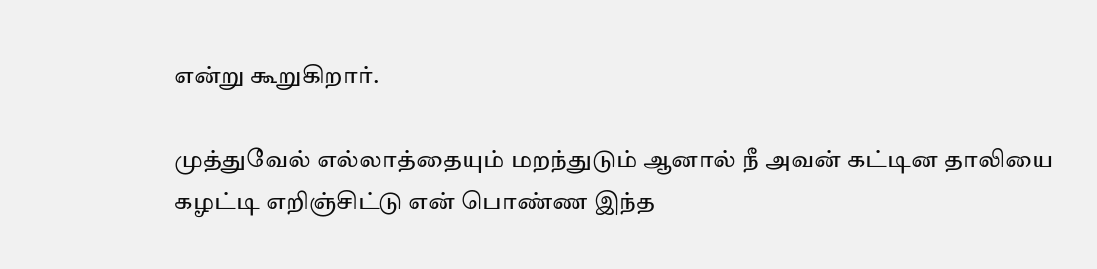என்று கூறுகிறார்.

முத்துவேல் எல்லாத்தையும் மறந்துடும் ஆனால் நீ அவன் கட்டின தாலியை கழட்டி எறிஞ்சிட்டு என் பொண்ண இந்த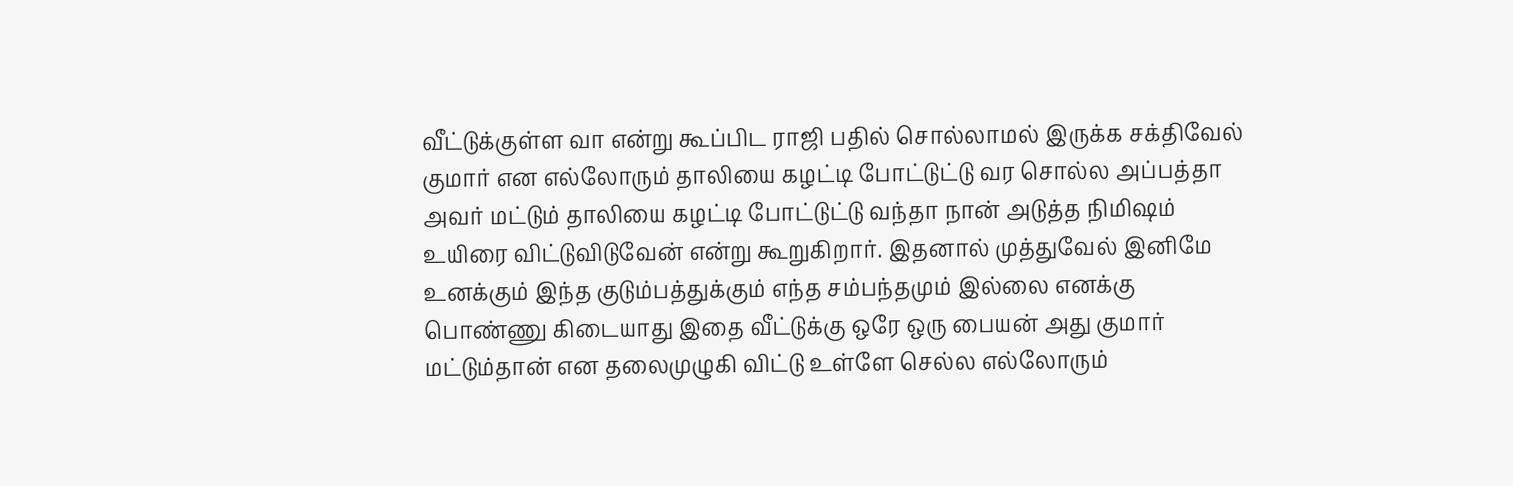வீட்டுக்குள்ள வா என்று கூப்பிட ராஜி பதில் சொல்லாமல் இருக்க சக்திவேல் குமார் என எல்லோரும் தாலியை கழட்டி போட்டுட்டு வர சொல்ல அப்பத்தா அவர் மட்டும் தாலியை கழட்டி போட்டுட்டு வந்தா நான் அடுத்த நிமிஷம் உயிரை விட்டுவிடுவேன் என்று கூறுகிறார். இதனால் முத்துவேல் இனிமே உனக்கும் இந்த குடும்பத்துக்கும் எந்த சம்பந்தமும் இல்லை எனக்கு பொண்ணு கிடையாது இதை வீட்டுக்கு ஒரே ஒரு பையன் அது குமார் மட்டும்தான் என தலைமுழுகி விட்டு உள்ளே செல்ல எல்லோரும்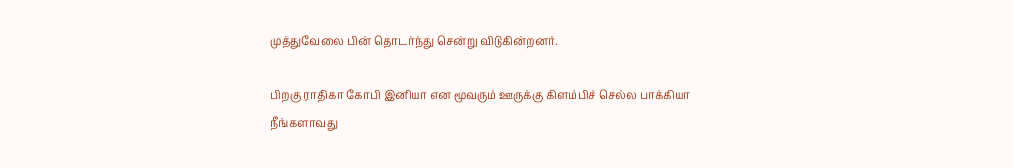முத்துவேலை பின் தொடர்ந்து சென்று விடுகின்றனர்.

பிறகு ராதிகா கோபி இனியா என மூவரும் ஊருக்கு கிளம்பிச் செல்ல பாக்கியா நீங்களாவது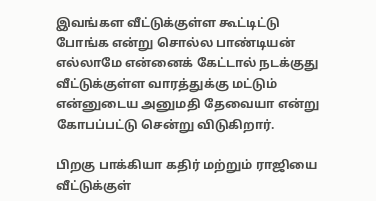இவங்கள வீட்டுக்குள்ள கூட்டிட்டு போங்க என்று சொல்ல பாண்டியன் எல்லாமே என்னைக் கேட்டால் நடக்குது வீட்டுக்குள்ள வாரத்துக்கு மட்டும் என்னுடைய அனுமதி தேவையா என்று கோபப்பட்டு சென்று விடுகிறார்.

பிறகு பாக்கியா கதிர் மற்றும் ராஜியை வீட்டுக்குள்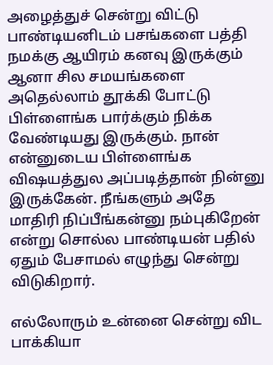அழைத்துச் சென்று விட்டு பாண்டியனிடம் பசங்களை பத்தி நமக்கு ஆயிரம் கனவு இருக்கும் ஆனா சில சமயங்களை அதெல்லாம் தூக்கி போட்டு பிள்ளைங்க பார்க்கும் நிக்க வேண்டியது இருக்கும். நான் என்னுடைய பிள்ளைங்க விஷயத்துல அப்படித்தான் நின்னு இருக்கேன். நீங்களும் அதே மாதிரி நிப்பீங்கன்னு நம்புகிறேன் என்று சொல்ல பாண்டியன் பதில் ஏதும் பேசாமல் எழுந்து சென்று விடுகிறார்.

எல்லோரும் உன்னை சென்று விட பாக்கியா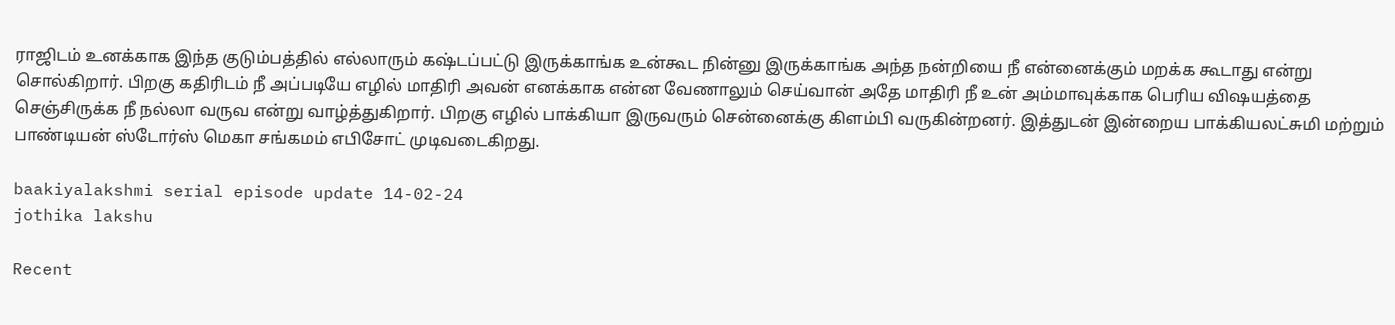ராஜிடம் உனக்காக இந்த குடும்பத்தில் எல்லாரும் கஷ்டப்பட்டு இருக்காங்க உன்கூட நின்னு இருக்காங்க அந்த நன்றியை நீ என்னைக்கும் மறக்க கூடாது என்று சொல்கிறார். பிறகு கதிரிடம் நீ அப்படியே எழில் மாதிரி அவன் எனக்காக என்ன வேணாலும் செய்வான் அதே மாதிரி நீ உன் அம்மாவுக்காக பெரிய விஷயத்தை செஞ்சிருக்க நீ நல்லா வருவ என்று வாழ்த்துகிறார். பிறகு எழில் பாக்கியா இருவரும் சென்னைக்கு கிளம்பி வருகின்றனர். இத்துடன் இன்றைய பாக்கியலட்சுமி மற்றும் பாண்டியன் ஸ்டோர்ஸ் மெகா சங்கமம் எபிசோட் முடிவடைகிறது.

baakiyalakshmi serial episode update 14-02-24
jothika lakshu

Recent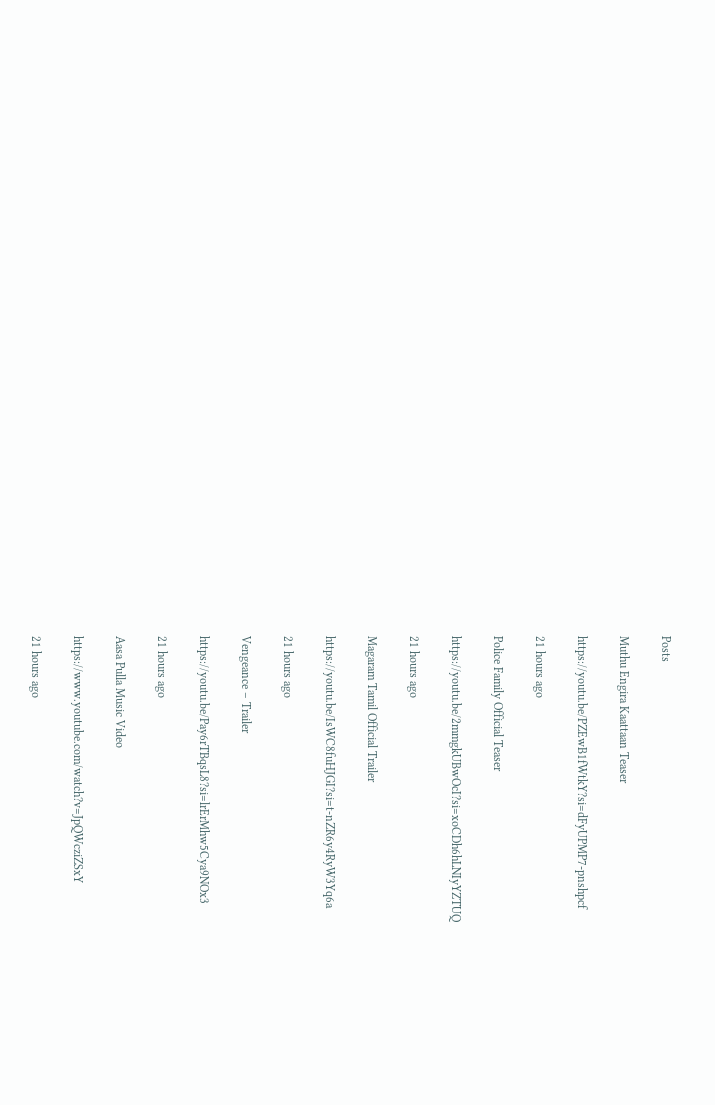Posts

Muthu Engira Kaattaan Teaser

https://youtu.be/PZEwB1fWtkY?si=dFyUPMP7-pnshpcf

21 hours ago

Police Family Official Teaser

https://youtu.be/2mmgkUBwOcI?si=xoCDh6hLNIyYZTUQ

21 hours ago

Magaram Tamil Official Trailer

https://youtu.be/IsWC8fuHJGI?si=t-nZR6y4RyW3Yq6a

21 hours ago

Vengeance – Trailer

https://youtu.be/Pay6rTBqsL8?si=lrErMhw5Cya9NOx3

21 hours ago

Aasa Pulla Music Video

https://www.youtube.com/watch?v=JpQWcziZSxY

21 hours ago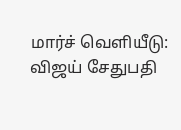மார்ச் வெளியீடு: விஜய் சேதுபதி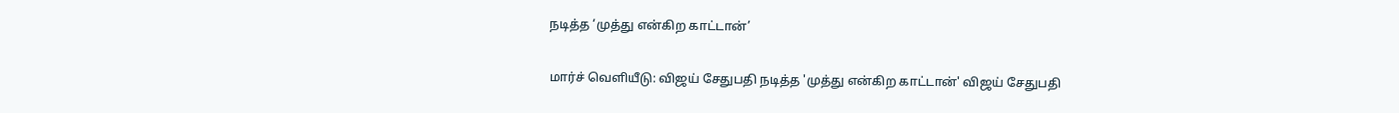நடித்த ‘முத்து என்கிற காட்டான்’

மார்ச் வெளியீடு: விஜய் சேதுபதி நடித்த 'முத்து என்கிற காட்டான்' விஜய் சேதுபதி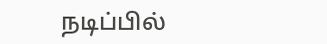நடிப்பில்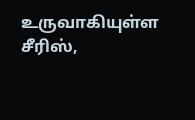உருவாகியுள்ள சீரிஸ்,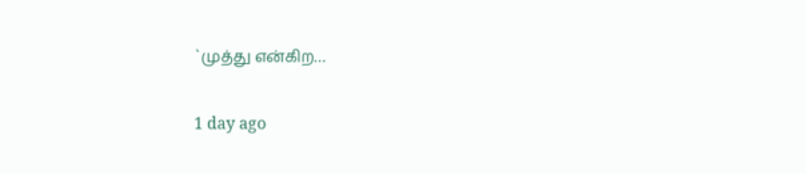`முத்து என்கிற…

1 day ago